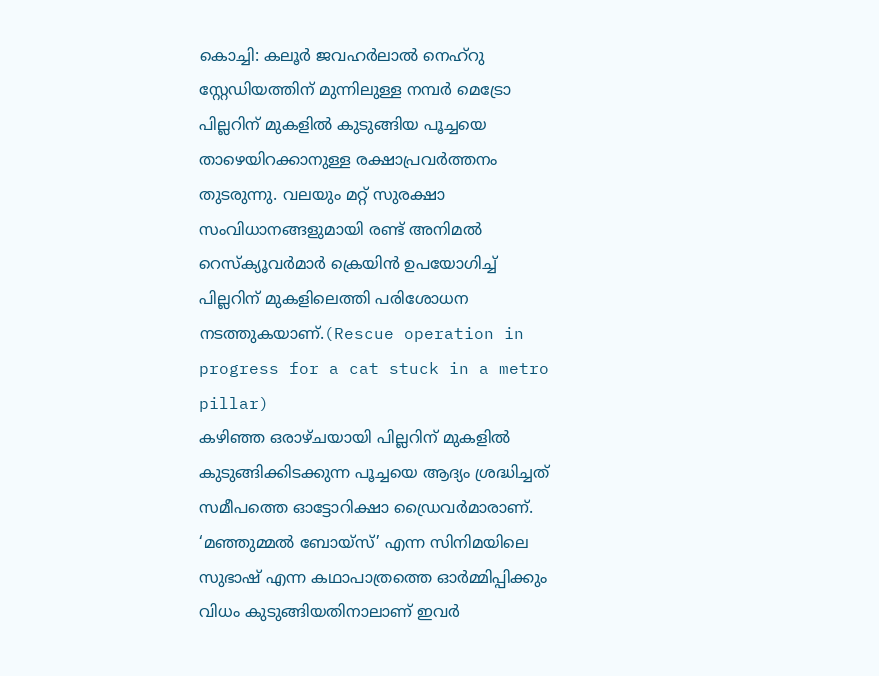കൊച്ചി: കലൂർ ജവഹർലാൽ നെഹ്റു സ്റ്റേഡിയത്തിന് മുന്നിലുള്ള നമ്പർ മെട്രോ പില്ലറിന് മുകളിൽ കുടുങ്ങിയ പൂച്ചയെ താഴെയിറക്കാനുള്ള രക്ഷാപ്രവർത്തനം തുടരുന്നു. വലയും മറ്റ് സുരക്ഷാ സംവിധാനങ്ങളുമായി രണ്ട് അനിമൽ റെസ്ക്യൂവർമാർ ക്രെയിൻ ഉപയോഗിച്ച് പില്ലറിന് മുകളിലെത്തി പരിശോധന നടത്തുകയാണ്.(Rescue operation in progress for a cat stuck in a metro pillar)
കഴിഞ്ഞ ഒരാഴ്ചയായി പില്ലറിന് മുകളിൽ കുടുങ്ങിക്കിടക്കുന്ന പൂച്ചയെ ആദ്യം ശ്രദ്ധിച്ചത് സമീപത്തെ ഓട്ടോറിക്ഷാ ഡ്രൈവർമാരാണ്. ‘മഞ്ഞുമ്മൽ ബോയ്സ്’ എന്ന സിനിമയിലെ സുഭാഷ് എന്ന കഥാപാത്രത്തെ ഓർമ്മിപ്പിക്കും വിധം കുടുങ്ങിയതിനാലാണ് ഇവർ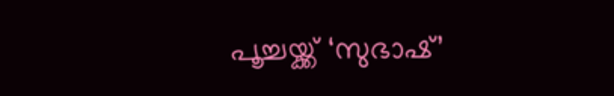പൂച്ചയ്ക്ക് ‘സുഭാഷ്’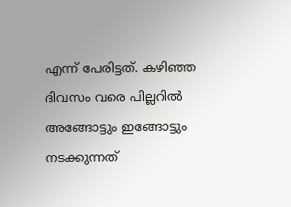എന്ന് പേരിട്ടത്. കഴിഞ്ഞ ദിവസം വരെ പില്ലറിൽ അങ്ങോട്ടും ഇങ്ങോട്ടും നടക്കുന്നത്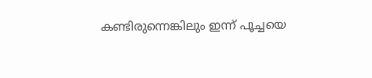കണ്ടിരുന്നെങ്കിലും ഇന്ന് പൂച്ചയെ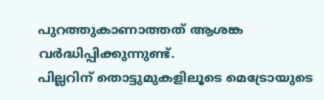പുറത്തുകാണാത്തത് ആശങ്ക വർദ്ധിപ്പിക്കുന്നുണ്ട്.
പില്ലറിന് തൊട്ടുമുകളിലൂടെ മെട്രോയുടെ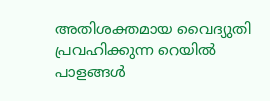അതിശക്തമായ വൈദ്യുതി പ്രവഹിക്കുന്ന റെയിൽ പാളങ്ങൾ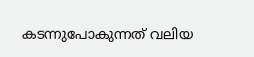കടന്നുപോകുന്നത് വലിയ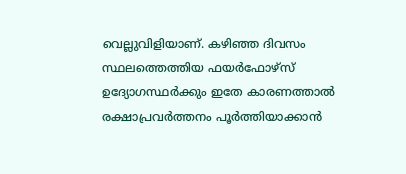വെല്ലുവിളിയാണ്. കഴിഞ്ഞ ദിവസം സ്ഥലത്തെത്തിയ ഫയർഫോഴ്സ് ഉദ്യോഗസ്ഥർക്കും ഇതേ കാരണത്താൽ രക്ഷാപ്രവർത്തനം പൂർത്തിയാക്കാൻ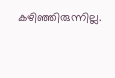കഴിഞ്ഞിരുന്നില്ല.